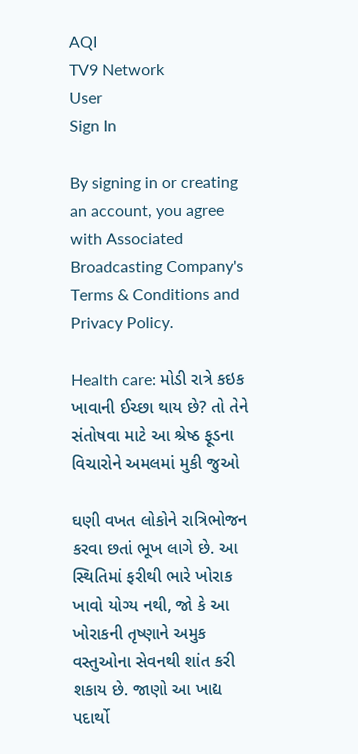AQI
TV9 Network
User
Sign In

By signing in or creating an account, you agree with Associated Broadcasting Company's Terms & Conditions and Privacy Policy.

Health care: મોડી રાત્રે કઇક ખાવાની ઈચ્છા થાય છે? તો તેને સંતોષવા માટે આ શ્રેષ્ઠ ફૂડના વિચારોને અમલમાં મુકી જુઓ

ઘણી વખત લોકોને રાત્રિભોજન કરવા છતાં ભૂખ લાગે છે. આ સ્થિતિમાં ફરીથી ભારે ખોરાક ખાવો યોગ્ય નથી, જો કે આ ખોરાકની તૃષ્ણાને અમુક વસ્તુઓના સેવનથી શાંત કરી શકાય છે. જાણો આ ખાદ્ય પદાર્થો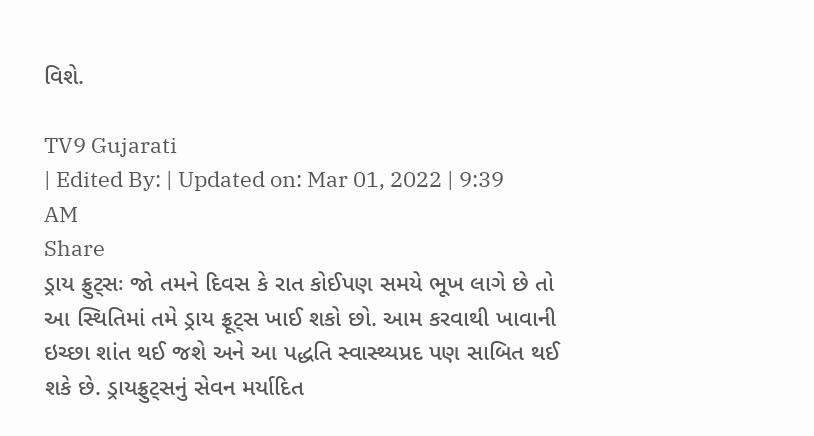વિશે.

TV9 Gujarati
| Edited By: | Updated on: Mar 01, 2022 | 9:39 AM
Share
ડ્રાય ફ્રુટ્સઃ જો તમને દિવસ કે રાત કોઈપણ સમયે ભૂખ લાગે છે તો આ સ્થિતિમાં તમે ડ્રાય ફ્રૂટ્સ ખાઈ શકો છો. આમ કરવાથી ખાવાની ઇચ્છા શાંત થઈ જશે અને આ પદ્ધતિ સ્વાસ્થ્યપ્રદ પણ સાબિત થઈ શકે છે. ડ્રાયફ્રુટ્સનું સેવન મર્યાદિત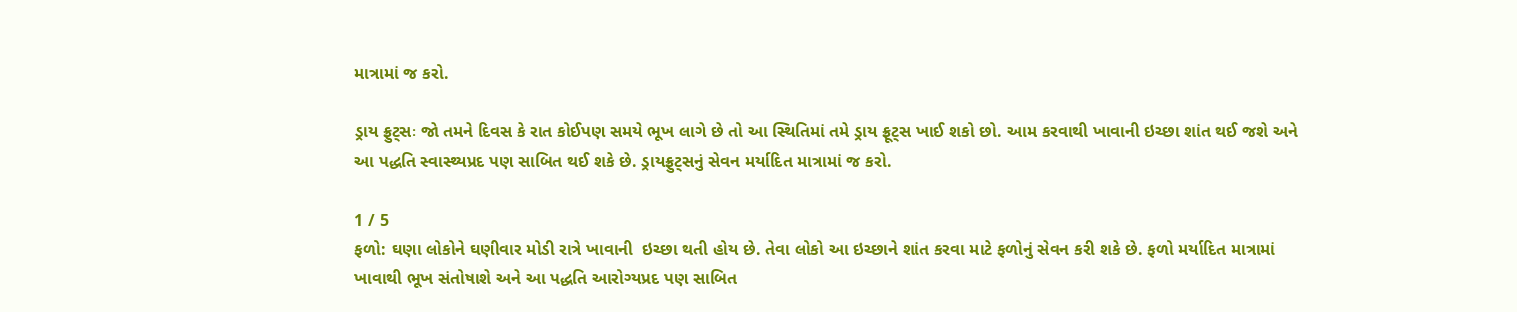માત્રામાં જ કરો.

ડ્રાય ફ્રુટ્સઃ જો તમને દિવસ કે રાત કોઈપણ સમયે ભૂખ લાગે છે તો આ સ્થિતિમાં તમે ડ્રાય ફ્રૂટ્સ ખાઈ શકો છો. આમ કરવાથી ખાવાની ઇચ્છા શાંત થઈ જશે અને આ પદ્ધતિ સ્વાસ્થ્યપ્રદ પણ સાબિત થઈ શકે છે. ડ્રાયફ્રુટ્સનું સેવન મર્યાદિત માત્રામાં જ કરો.

1 / 5
ફળો: ઘણા લોકોને ઘણીવાર મોડી રાત્રે ખાવાની  ઇચ્છા થતી હોય છે. તેવા લોકો આ ઇચ્છાને શાંત કરવા માટે ફળોનું સેવન કરી શકે છે. ફળો મર્યાદિત માત્રામાં ખાવાથી ભૂખ સંતોષાશે અને આ પદ્ધતિ આરોગ્યપ્રદ પણ સાબિત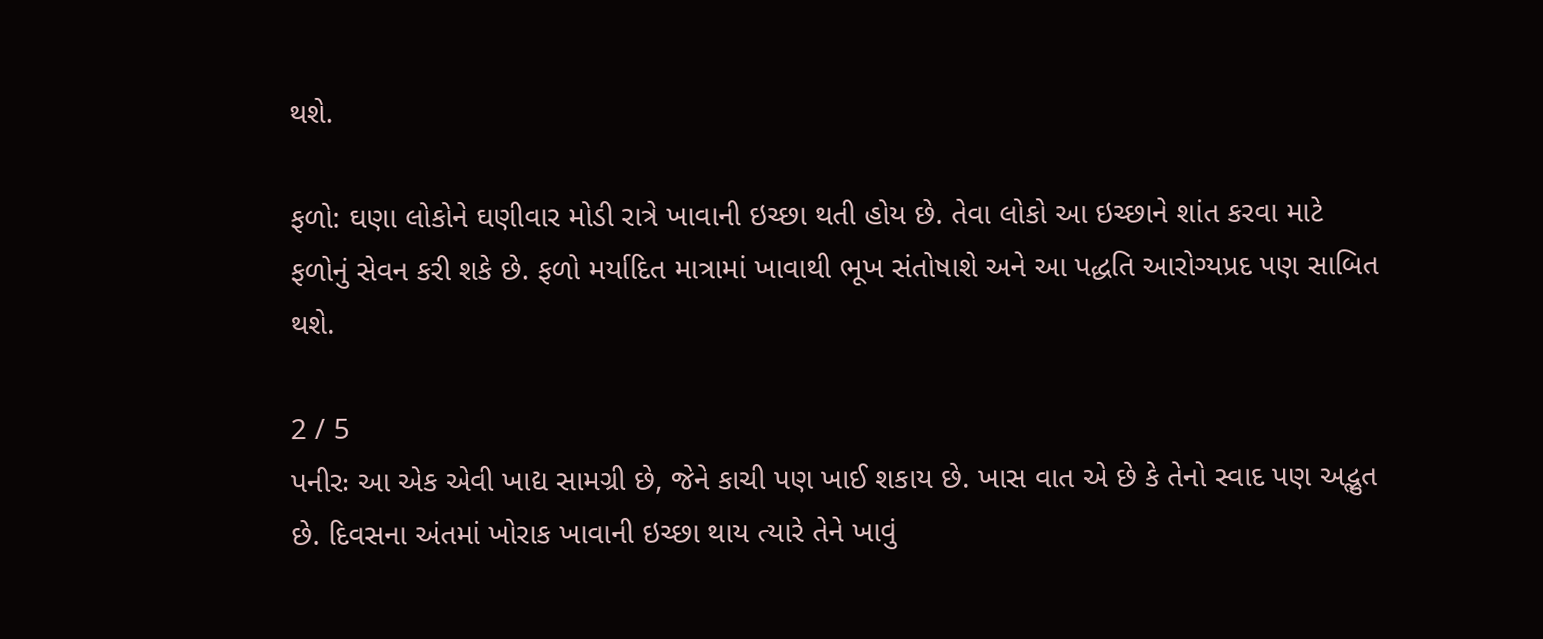થશે.

ફળો: ઘણા લોકોને ઘણીવાર મોડી રાત્રે ખાવાની ઇચ્છા થતી હોય છે. તેવા લોકો આ ઇચ્છાને શાંત કરવા માટે ફળોનું સેવન કરી શકે છે. ફળો મર્યાદિત માત્રામાં ખાવાથી ભૂખ સંતોષાશે અને આ પદ્ધતિ આરોગ્યપ્રદ પણ સાબિત થશે.

2 / 5
પનીરઃ આ એક એવી ખાદ્ય સામગ્રી છે, જેને કાચી પણ ખાઈ શકાય છે. ખાસ વાત એ છે કે તેનો સ્વાદ પણ અદ્ભુત છે. દિવસના અંતમાં ખોરાક ખાવાની ઇચ્છા થાય ત્યારે તેને ખાવું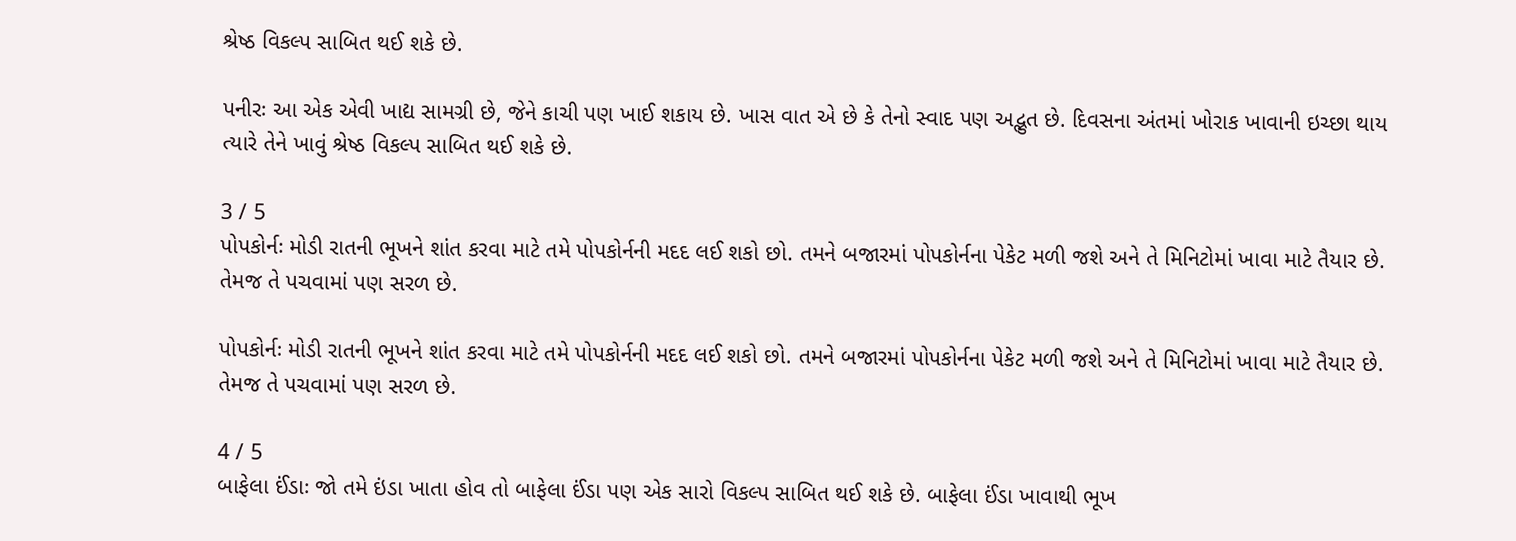શ્રેષ્ઠ વિકલ્પ સાબિત થઈ શકે છે.

પનીરઃ આ એક એવી ખાદ્ય સામગ્રી છે, જેને કાચી પણ ખાઈ શકાય છે. ખાસ વાત એ છે કે તેનો સ્વાદ પણ અદ્ભુત છે. દિવસના અંતમાં ખોરાક ખાવાની ઇચ્છા થાય ત્યારે તેને ખાવું શ્રેષ્ઠ વિકલ્પ સાબિત થઈ શકે છે.

3 / 5
પોપકોર્નઃ મોડી રાતની ભૂખને શાંત કરવા માટે તમે પોપકોર્નની મદદ લઈ શકો છો. તમને બજારમાં પોપકોર્નના પેકેટ મળી જશે અને તે મિનિટોમાં ખાવા માટે તૈયાર છે. તેમજ તે પચવામાં પણ સરળ છે.

પોપકોર્નઃ મોડી રાતની ભૂખને શાંત કરવા માટે તમે પોપકોર્નની મદદ લઈ શકો છો. તમને બજારમાં પોપકોર્નના પેકેટ મળી જશે અને તે મિનિટોમાં ખાવા માટે તૈયાર છે. તેમજ તે પચવામાં પણ સરળ છે.

4 / 5
બાફેલા ઈંડાઃ જો તમે ઇંડા ખાતા હોવ તો બાફેલા ઈંડા પણ એક સારો વિકલ્પ સાબિત થઈ શકે છે. બાફેલા ઈંડા ખાવાથી ભૂખ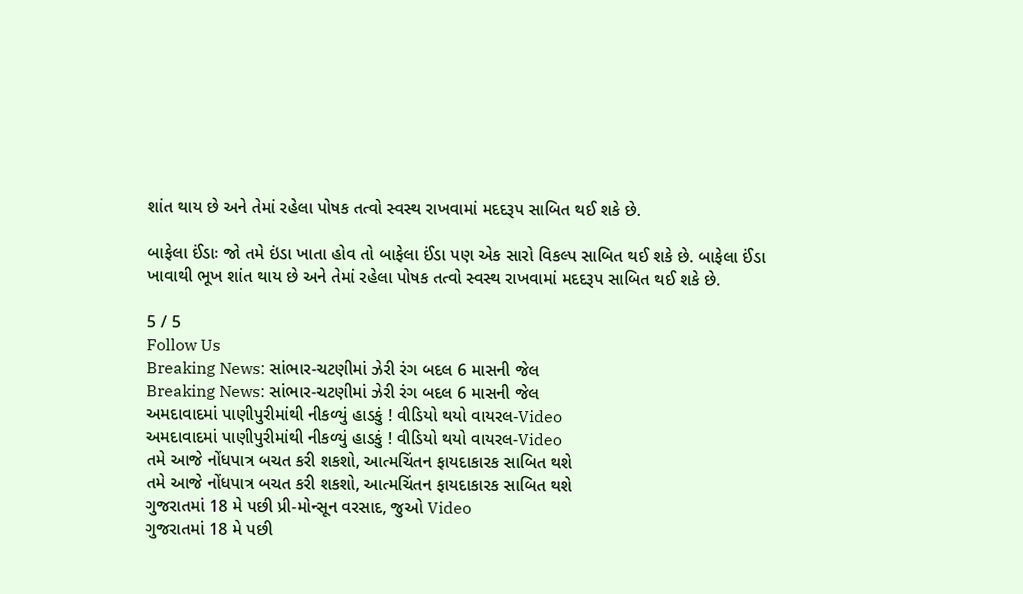શાંત થાય છે અને તેમાં રહેલા પોષક તત્વો સ્વસ્થ રાખવામાં મદદરૂપ સાબિત થઈ શકે છે.

બાફેલા ઈંડાઃ જો તમે ઇંડા ખાતા હોવ તો બાફેલા ઈંડા પણ એક સારો વિકલ્પ સાબિત થઈ શકે છે. બાફેલા ઈંડા ખાવાથી ભૂખ શાંત થાય છે અને તેમાં રહેલા પોષક તત્વો સ્વસ્થ રાખવામાં મદદરૂપ સાબિત થઈ શકે છે.

5 / 5
Follow Us
Breaking News: સાંભાર-ચટણીમાં ઝેરી રંગ બદલ 6 માસની જેલ
Breaking News: સાંભાર-ચટણીમાં ઝેરી રંગ બદલ 6 માસની જેલ
અમદાવાદમાં પાણીપુરીમાંથી નીકળ્યું હાડકું ! વીડિયો થયો વાયરલ-Video
અમદાવાદમાં પાણીપુરીમાંથી નીકળ્યું હાડકું ! વીડિયો થયો વાયરલ-Video
તમે આજે નોંધપાત્ર બચત કરી શકશો, આત્મચિંતન ફાયદાકારક સાબિત થશે
તમે આજે નોંધપાત્ર બચત કરી શકશો, આત્મચિંતન ફાયદાકારક સાબિત થશે
ગુજરાતમાં 18 મે પછી પ્રી-મોન્સૂન વરસાદ, જુઓ Video
ગુજરાતમાં 18 મે પછી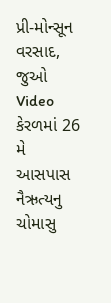પ્રી-મોન્સૂન વરસાદ, જુઓ Video
કેરળમાં 26 મે આસપાસ નૈઋત્યનુ ચોમાસુ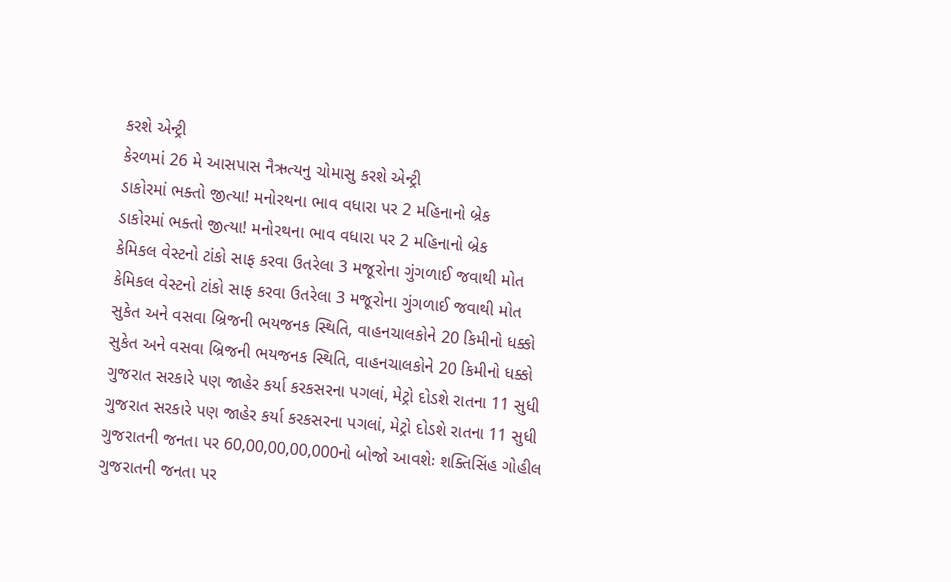કરશે એન્ટ્રી
કેરળમાં 26 મે આસપાસ નૈઋત્યનુ ચોમાસુ કરશે એન્ટ્રી
ડાકોરમાં ભક્તો જીત્યા! મનોરથના ભાવ વધારા પર 2 મહિનાનો બ્રેક
ડાકોરમાં ભક્તો જીત્યા! મનોરથના ભાવ વધારા પર 2 મહિનાનો બ્રેક
કેમિકલ વેસ્ટનો ટાંકો સાફ કરવા ઉતરેલા 3 મજૂરોના ગુંગળાઈ જવાથી મોત
કેમિકલ વેસ્ટનો ટાંકો સાફ કરવા ઉતરેલા 3 મજૂરોના ગુંગળાઈ જવાથી મોત
સુકેત અને વસવા બ્રિજની ભયજનક સ્થિતિ, વાહનચાલકોને 20 કિમીનો ધક્કો
સુકેત અને વસવા બ્રિજની ભયજનક સ્થિતિ, વાહનચાલકોને 20 કિમીનો ધક્કો
ગુજરાત સરકારે પણ જાહેર કર્યા કરકસરના પગલાં, મેટ્રો દોડશે રાતના 11 સુધી
ગુજરાત સરકારે પણ જાહેર કર્યા કરકસરના પગલાં, મેટ્રો દોડશે રાતના 11 સુધી
ગુજરાતની જનતા પર 60,00,00,00,000નો બોજો આવશેઃ શક્તિસિંહ ગોહીલ
ગુજરાતની જનતા પર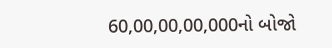60,00,00,00,000નો બોજો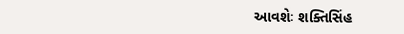આવશેઃ શક્તિસિંહ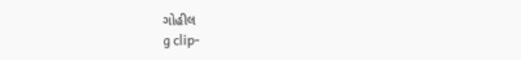ગોહીલ
g clip-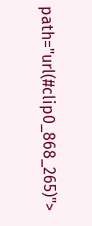path="url(#clip0_868_265)">